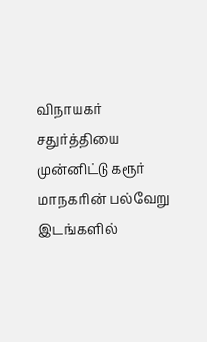விநாயகர் சதுர்த்தியை முன்னிட்டு கரூர் மாநகரின் பல்வேறு இடங்களில்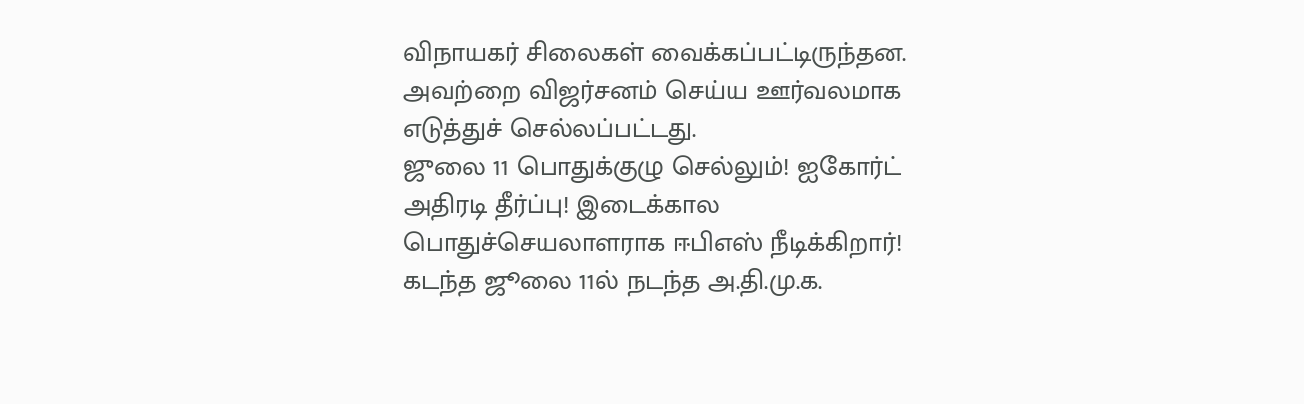விநாயகர் சிலைகள் வைக்கப்பட்டிருந்தன. அவற்றை விஜர்சனம் செய்ய ஊர்வலமாக எடுத்துச் செல்லப்பட்டது.
ஜுலை 11 பொதுக்குழு செல்லும்! ஐகோர்ட் அதிரடி தீர்ப்பு! இடைக்கால பொதுச்செயலாளராக ஈபிஎஸ் நீடிக்கிறார்!
கடந்த ஜூலை 11ல் நடந்த அ.தி.மு.க.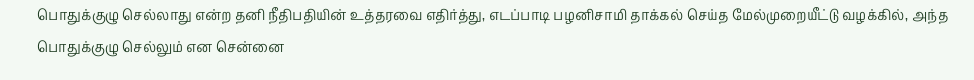பொதுக்குழு செல்லாது என்ற தனி நீதிபதியின் உத்தரவை எதிர்த்து, எடப்பாடி பழனிசாமி தாக்கல் செய்த மேல்முறையீட்டு வழக்கில், அந்த பொதுக்குழு செல்லும் என சென்னை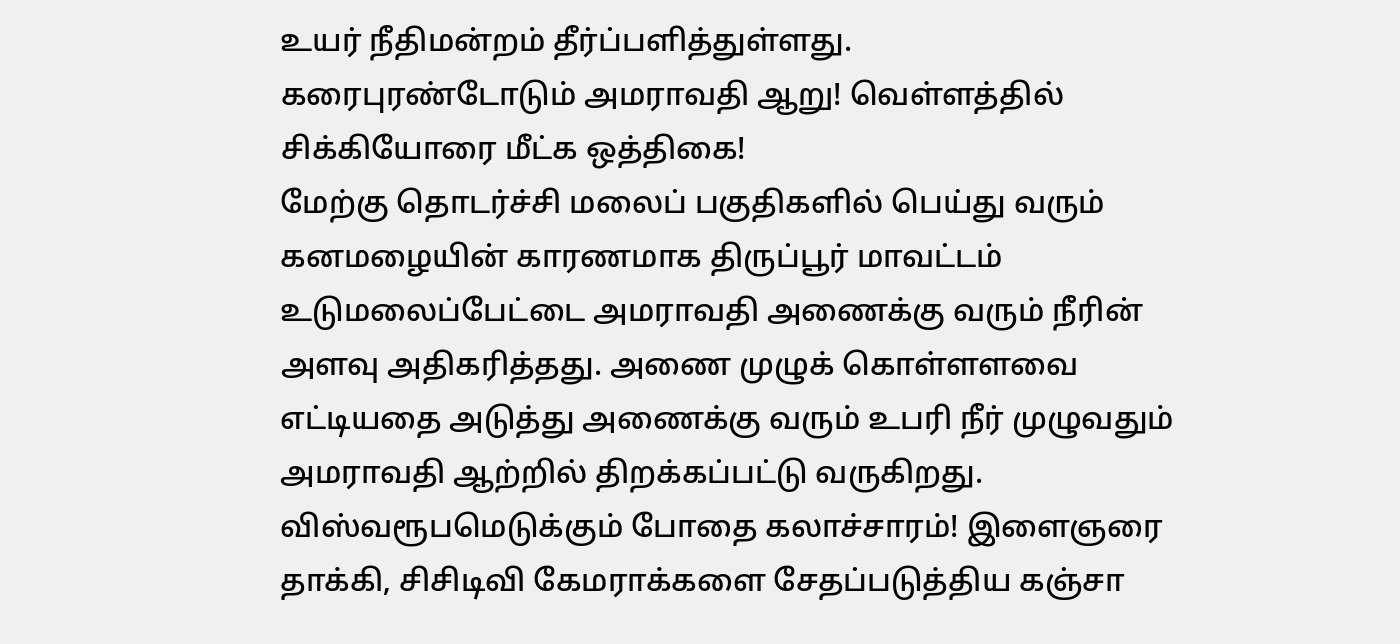உயர் நீதிமன்றம் தீர்ப்பளித்துள்ளது.
கரைபுரண்டோடும் அமராவதி ஆறு! வெள்ளத்தில் சிக்கியோரை மீட்க ஒத்திகை!
மேற்கு தொடர்ச்சி மலைப் பகுதிகளில் பெய்து வரும் கனமழையின் காரணமாக திருப்பூர் மாவட்டம் உடுமலைப்பேட்டை அமராவதி அணைக்கு வரும் நீரின் அளவு அதிகரித்தது. அணை முழுக் கொள்ளளவை எட்டியதை அடுத்து அணைக்கு வரும் உபரி நீர் முழுவதும் அமராவதி ஆற்றில் திறக்கப்பட்டு வருகிறது.
விஸ்வரூபமெடுக்கும் போதை கலாச்சாரம்! இளைஞரை தாக்கி, சிசிடிவி கேமராக்களை சேதப்படுத்திய கஞ்சா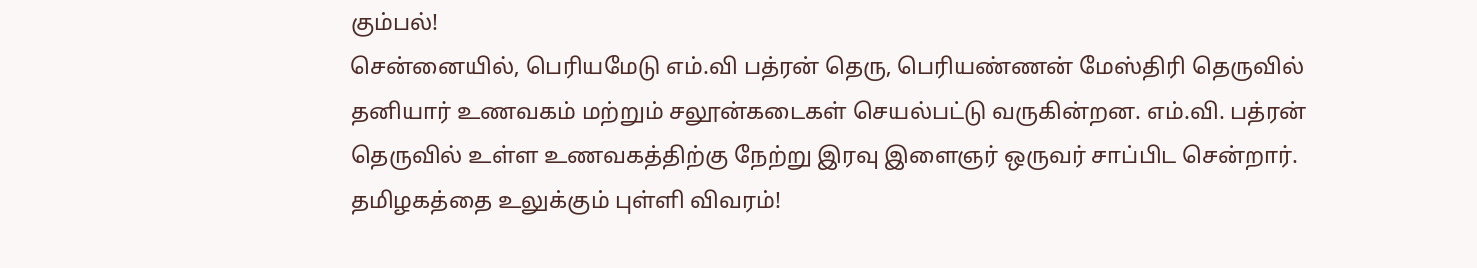கும்பல்!
சென்னையில், பெரியமேடு எம்.வி பத்ரன் தெரு, பெரியண்ணன் மேஸ்திரி தெருவில் தனியார் உணவகம் மற்றும் சலூன்கடைகள் செயல்பட்டு வருகின்றன. எம்.வி. பத்ரன் தெருவில் உள்ள உணவகத்திற்கு நேற்று இரவு இளைஞர் ஒருவர் சாப்பிட சென்றார்.
தமிழகத்தை உலுக்கும் புள்ளி விவரம்!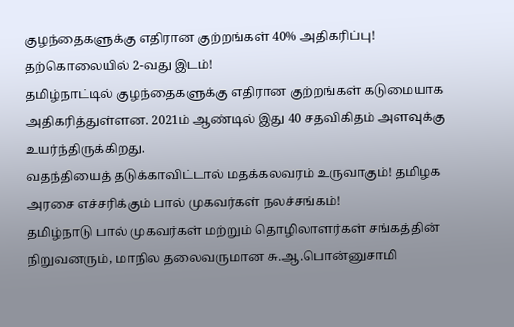குழந்தைகளுக்கு எதிரான குற்றங்கள் 40% அதிகரிப்பு! தற்கொலையில் 2-வது இடம்!
தமிழ்நாட்டில் குழந்தைகளுக்கு எதிரான குற்றங்கள் கடுமையாக அதிகரித்துள்ளன. 2021ம் ஆண்டில் இது 40 சதவிகிதம் அளவுக்கு உயர்ந்திருக்கிறது.
வதந்தியைத் தடுக்காவிட்டால் மதக்கலவரம் உருவாகும்! தமிழக அரசை எச்சரிக்கும் பால் முகவர்கள் நலச்சங்கம்!
தமிழ்நாடு பால் முகவர்கள் மற்றும் தொழிலாளர்கள் சங்கத்தின் நிறுவனரும், மாநில தலைவருமான சு.ஆ.பொன்னுசாமி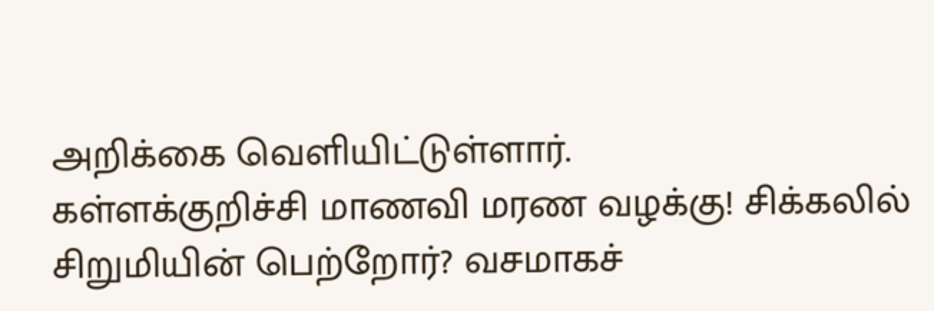அறிக்கை வெளியிட்டுள்ளார்.
கள்ளக்குறிச்சி மாணவி மரண வழக்கு! சிக்கலில் சிறுமியின் பெற்றோர்? வசமாகச்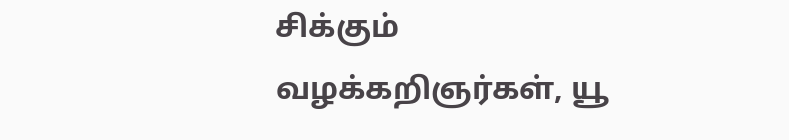சிக்கும் வழக்கறிஞர்கள், யூ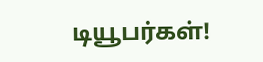டியூபர்கள்!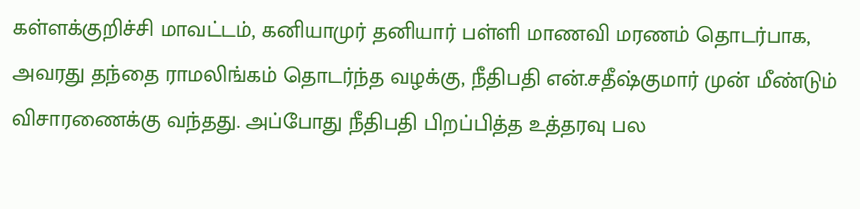கள்ளக்குறிச்சி மாவட்டம், கனியாமுர் தனியார் பள்ளி மாணவி மரணம் தொடர்பாக, அவரது தந்தை ராமலிங்கம் தொடர்ந்த வழக்கு, நீதிபதி என்.சதீஷ்குமார் முன் மீண்டும் விசாரணைக்கு வந்தது. அப்போது நீதிபதி பிறப்பித்த உத்தரவு பல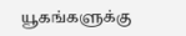யூகங்களுக்கு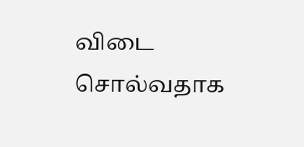விடை சொல்வதாக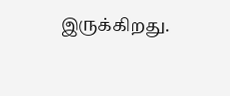இருக்கிறது.